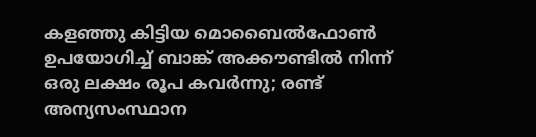കളഞ്ഞു കിട്ടിയ മൊബൈല്‍ഫോണ്‍ ഉപയോഗിച്ച്‌ ബാങ്ക് അക്കൗണ്ടില്‍ നിന്ന് ഒരു ലക്ഷം രൂപ കവര്‍ന്നു; രണ്ട് അന്യസംസ്ഥാന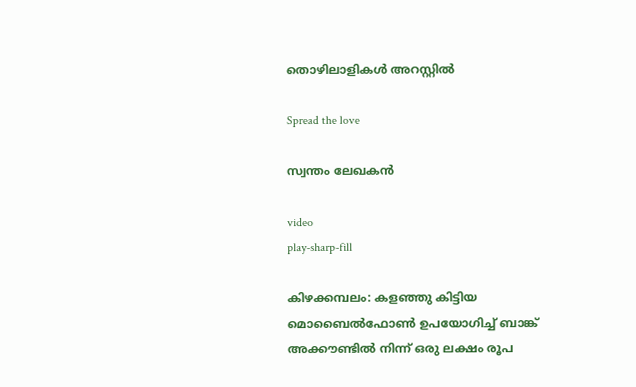തൊഴിലാളികള്‍ അറസ്റ്റിൽ

Spread the love

സ്വന്തം ലേഖകൻ

video
play-sharp-fill

കിഴക്കമ്പലം: കളഞ്ഞു കിട്ടിയ മൊബൈല്‍ഫോണ്‍ ഉപയോഗിച്ച്‌ ബാങ്ക് അക്കൗണ്ടില്‍ നിന്ന് ഒരു ലക്ഷം രൂപ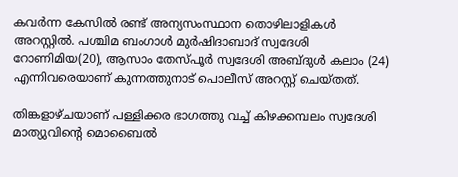കവര്‍ന്ന കേസില്‍ രണ്ട് അന്യസംസ്ഥാന തൊഴിലാളികള്‍ അറസ്റ്റിൽ. പശ്ചിമ ബംഗാള്‍ മുര്‍ഷിദാബാദ് സ്വദേശി റോണിമിയ(20), ആസാം തേസ്പൂര്‍ സ്വദേശി അബ്ദുള്‍ കലാം (24) എന്നിവരെയാണ് കുന്നത്തുനാട് പൊലീസ് അറസ്റ്റ് ചെയ്തത്.

തിങ്കളാഴ്ചയാണ് പള്ളിക്കര ഭാഗത്തു വച്ച്‌ കിഴക്കമ്പലം സ്വദേശി മാത്യുവിന്റെ മൊബൈല്‍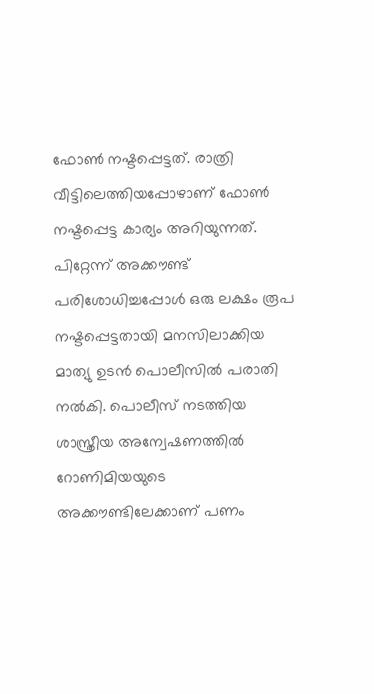ഫോണ്‍ നഷ്ടപ്പെട്ടത്. രാത്രി വീട്ടിലെത്തിയപ്പോഴാണ് ഫോണ്‍ നഷ്ടപ്പെട്ട കാര്യം അറിയുന്നത്. പിറ്റേന്ന് അക്കൗണ്ട് പരിശോധിച്ചപ്പോള്‍ ഒരു ലക്ഷം രൂപ നഷ്ടപ്പെട്ടതായി മനസിലാക്കിയ മാത്യു ഉടന്‍ പൊലീസില്‍ പരാതി നല്‍കി. പൊലീസ് നടത്തിയ ശാസ്ത്രീയ അന്വേഷണത്തില്‍ റോണിമിയയുടെ അക്കൗണ്ടിലേക്കാണ് പണം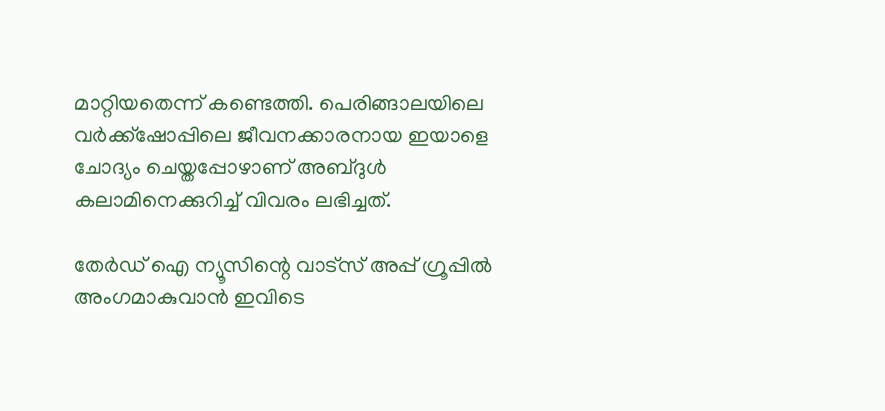മാറ്റിയതെന്ന് കണ്ടെത്തി. പെരിങ്ങാലയിലെ വര്‍ക്ക്‌ഷോപ്പിലെ ജീവനക്കാരനായ ഇയാളെ ചോദ്യം ചെയ്തപ്പോഴാണ് അബ്ദുള്‍ കലാമിനെക്കുറിച്ച്‌ വിവരം ലഭിച്ചത്.

തേർഡ് ഐ ന്യൂസിന്റെ വാട്സ് അപ്പ് ഗ്രൂപ്പിൽ അംഗമാകുവാൻ ഇവിടെ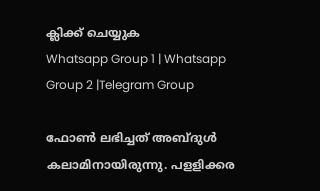ക്ലിക്ക് ചെയ്യുക
Whatsapp Group 1 | Whatsapp Group 2 |Telegram Group

ഫോണ്‍ ലഭിച്ചത് അബ്ദുള്‍ കലാമിനായിരുന്നു. പളളിക്കര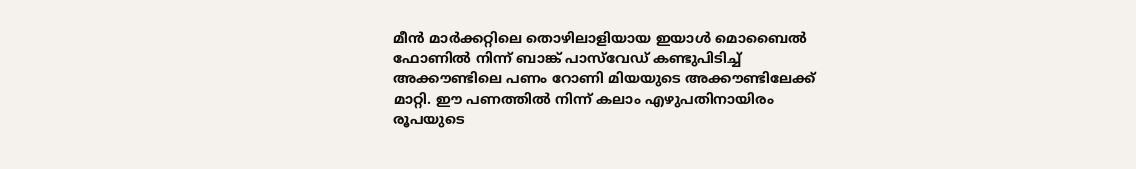മീന്‍ മാര്‍ക്കറ്റിലെ തൊഴിലാളിയായ ഇയാള്‍ മൊബൈല്‍ ഫോണില്‍ നിന്ന് ബാങ്ക് പാസ്‌വേഡ് കണ്ടുപിടിച്ച്‌ അക്കൗണ്ടിലെ പണം റോണി മിയയുടെ അക്കൗണ്ടിലേക്ക് മാറ്റി. ഈ പണത്തില്‍ നിന്ന് കലാം എഴുപതിനായിരം രൂപയുടെ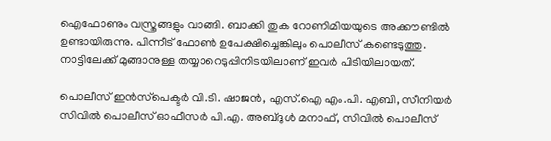ഐഫോണും വസ്ത്രങ്ങളും വാങ്ങി. ബാക്കി തുക റോണിമിയയുടെ അക്കൗണ്ടില്‍ ഉണ്ടായിരുന്നു. പിന്നീട് ഫോണ്‍ ഉപേക്ഷിച്ചെങ്കിലും പൊലീസ് കണ്ടെടുത്തു. നാട്ടിലേക്ക് മുങ്ങാനുള്ള തയ്യാറെടുപ്പിനിടയിലാണ് ഇവര്‍ പിടിയിലായത്.

പൊലീസ് ഇന്‍സ്‌പെക്ടര്‍ വി.ടി. ഷാജന്‍, എസ്.ഐ എം.പി. എബി, സീനിയര്‍ സിവില്‍ പൊലീസ് ഓഫീസര്‍ പി.എ. അബ്ദുള്‍ മനാഫ്, സിവില്‍ പൊലീസ്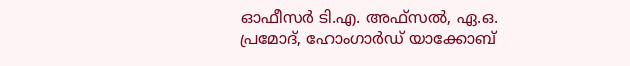ഓഫീസര്‍ ടി.എ. അഫ്‌സല്‍, ഏ.ഒ. പ്രമോദ്, ഹോംഗാര്‍ഡ് യാക്കോബ്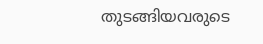തുടങ്ങിയവരുടെ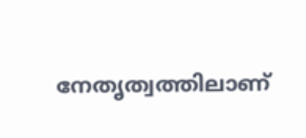നേതൃത്വത്തിലാണ്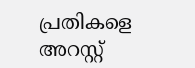പ്രതികളെ അറസ്റ്റ്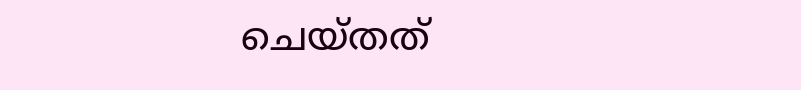ചെയ്തത്